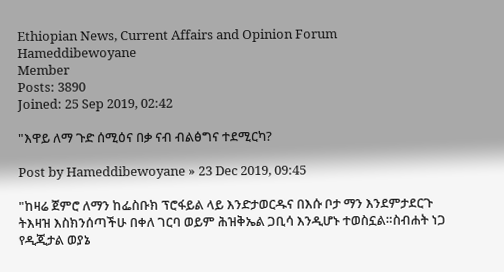Ethiopian News, Current Affairs and Opinion Forum
Hameddibewoyane
Member
Posts: 3890
Joined: 25 Sep 2019, 02:42

"እዋይ ለማ ጉድ ሰሚዕና በቃ ናብ ብልፅግና ተደሚርካ?

Post by Hameddibewoyane » 23 Dec 2019, 09:45

"ከዛሬ ጀምሮ ለማን ከፌስቡክ ፕሮፋይል ላይ እንድታወርዱና በእሱ ቦታ ማን እንደምታደርጉ ትእዛዝ እስክንሰጣችሁ በቀለ ገርባ ወይም ሕዝቅኤል ጋቢሳ እንዲሆኑ ተወስኗል።ስብሐት ነጋ የዲጂታል ወያኔ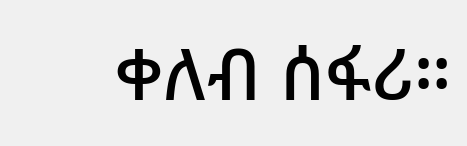ቀለብ ሰፋሪ።